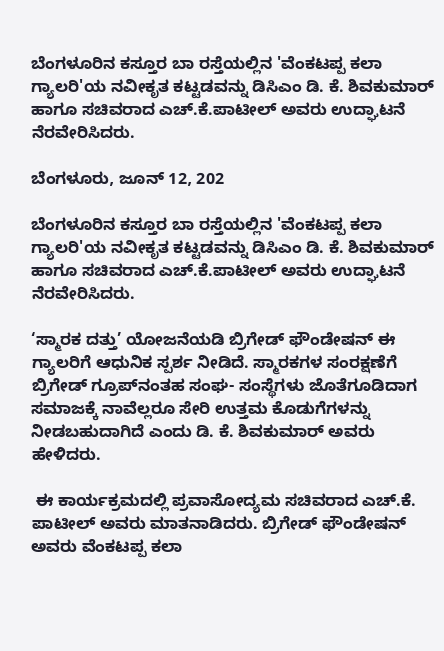ಬೆಂಗಳೂರಿನ ಕಸ್ತೂರ ಬಾ ರಸ್ತೆಯಲ್ಲಿನ 'ವೆಂಕಟಪ್ಪ ಕಲಾ ಗ್ಯಾಲರಿ'ಯ ನವೀಕೃತ ಕಟ್ಟಡವನ್ನು ಡಿಸಿಎಂ ಡಿ. ಕೆ. ಶಿವಕುಮಾರ್ ಹಾಗೂ ಸಚಿವರಾದ ಎಚ್.ಕೆ.ಪಾಟೀಲ್ ಅವರು ಉದ್ಘಾಟನೆ ನೆರವೇರಿಸಿದರು.

ಬೆಂಗಳೂರು, ಜೂನ್ 12, 202

ಬೆಂಗಳೂರಿನ ಕಸ್ತೂರ ಬಾ ರಸ್ತೆಯಲ್ಲಿನ 'ವೆಂಕಟಪ್ಪ ಕಲಾ ಗ್ಯಾಲರಿ'ಯ ನವೀಕೃತ ಕಟ್ಟಡವನ್ನು ಡಿಸಿಎಂ ಡಿ. ಕೆ. ಶಿವಕುಮಾರ್ ಹಾಗೂ ಸಚಿವರಾದ ಎಚ್.ಕೆ.ಪಾಟೀಲ್ ಅವರು ಉದ್ಘಾಟನೆ ನೆರವೇರಿಸಿದರು.

‘ಸ್ಮಾರಕ ದತ್ತು’ ಯೋಜನೆಯಡಿ ಬ್ರಿಗೇಡ್ ಫೌಂಡೇಷನ್ ಈ ಗ್ಯಾಲರಿಗೆ ಆಧುನಿಕ ಸ್ಪರ್ಶ ನೀಡಿದೆ. ಸ್ಮಾರಕಗಳ ಸಂರಕ್ಷಣೆಗೆ ಬ್ರಿಗೇಡ್ ಗ್ರೂಪ್‌ನಂತಹ ಸಂಘ- ಸಂಸ್ಥೆಗಳು ಜೊತೆಗೂಡಿದಾಗ ಸಮಾಜಕ್ಕೆ ನಾವೆಲ್ಲರೂ ಸೇರಿ ಉತ್ತಮ ಕೊಡುಗೆಗಳನ್ನು ನೀಡಬಹುದಾಗಿದೆ ಎಂದು ಡಿ. ಕೆ. ಶಿವಕುಮಾರ್ ಅವರು ಹೇಳಿದರು.

 ಈ ಕಾರ್ಯಕ್ರಮದಲ್ಲಿ ಪ್ರವಾಸೋದ್ಯಮ ಸಚಿವರಾದ ಎಚ್.ಕೆ. ಪಾಟೀಲ್ ಅವರು ಮಾತನಾಡಿದರು. ಬ್ರಿಗೇಡ್ ಫೌಂಡೇಷನ್ ಅವರು ವೆಂಕಟಪ್ಪ ಕಲಾ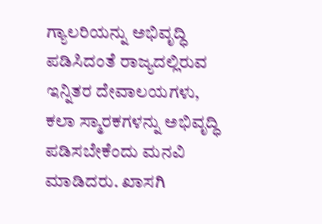ಗ್ಯಾಲರಿಯನ್ನು ಅಭಿವೃದ್ಧಿ ಪಡಿಸಿದಂತೆ ರಾಜ್ಯದಲ್ಲಿರುವ ಇನ್ನಿತರ ದೇವಾಲಯಗಳು, ಕಲಾ ಸ್ಮಾರಕಗಳನ್ನು ಅಭಿವೃದ್ಧಿ ಪಡಿಸಬೇಕೆಂದು ಮನವಿ ಮಾಡಿದರು. ಖಾಸಗಿ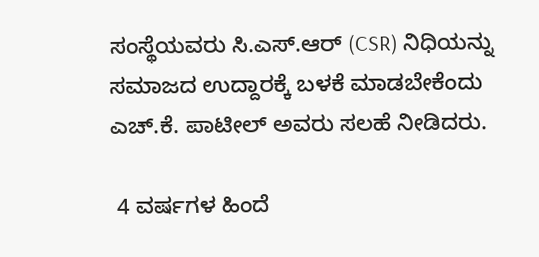ಸಂಸ್ಥೆಯವರು ಸಿ.ಎಸ್.ಆರ್ (CSR) ನಿಧಿಯನ್ನು ಸಮಾಜದ ಉದ್ದಾರಕ್ಕೆ ಬಳಕೆ ಮಾಡಬೇಕೆಂದು ಎಚ್.ಕೆ. ಪಾಟೀಲ್ ಅವರು ಸಲಹೆ ನೀಡಿದರು.

 4 ವರ್ಷಗಳ ಹಿಂದೆ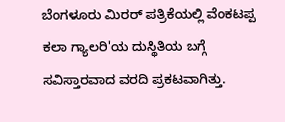ಬೆಂಗಳೂರು ಮಿರರ್ ಪತ್ರಿಕೆಯಲ್ಲಿ ವೆಂಕಟಪ್ಪ ಕಲಾ ಗ್ಯಾಲರಿ'ಯ ದುಸ್ಥಿತಿಯ ಬಗ್ಗೆ ಸವಿಸ್ತಾರವಾದ ವರದಿ ಪ್ರಕಟವಾಗಿತ್ತು.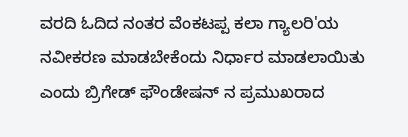ವರದಿ ಓದಿದ ನಂತರ ವೆಂಕಟಪ್ಪ ಕಲಾ ಗ್ಯಾಲರಿ'ಯ ನವೀಕರಣ ಮಾಡಬೇಕೆಂದು ನಿರ್ಧಾರ ಮಾಡಲಾಯಿತು ಎಂದು ಬ್ರಿಗೇಡ್ ಫೌಂಡೇಷನ್ ನ ಪ್ರಮುಖರಾದ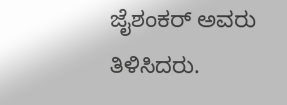ಜೈಶಂಕರ್ ಅವರು ತಿಳಿಸಿದರು.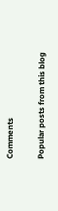Comments

Popular posts from this blog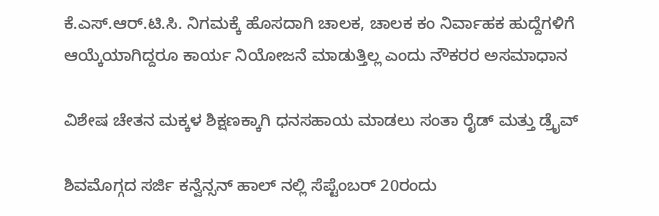ಕೆ.ಎಸ್.ಆರ್.ಟಿ.ಸಿ. ನಿಗಮಕ್ಕೆ ಹೊಸದಾಗಿ ಚಾಲಕ, ಚಾಲಕ ಕಂ ನಿರ್ವಾಹಕ ಹುದ್ದೆಗಳಿಗೆ ಆಯ್ಕೆಯಾಗಿದ್ದರೂ ಕಾರ್ಯ ನಿಯೋಜನೆ ಮಾಡುತ್ತಿಲ್ಲ ಎಂದು ನೌಕರರ ಅಸಮಾಧಾನ

ವಿಶೇಷ ಚೇತನ ಮಕ್ಕಳ ಶಿಕ್ಷಣಕ್ಕಾಗಿ ಧನಸಹಾಯ ಮಾಡಲು ಸಂತಾ ರೈಡ್ ಮತ್ತು ಡ್ರೈವ್

ಶಿವಮೊಗ್ಗದ ಸರ್ಜಿ ಕನ್ವೆನ್ಸನ್ ಹಾಲ್ ನಲ್ಲಿ ಸೆಪ್ಟೆಂಬರ್ 20ರಂದು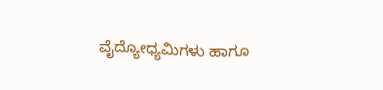ವೈದ್ಯೋಧ್ಯಮಿಗಳು ಹಾಗೂ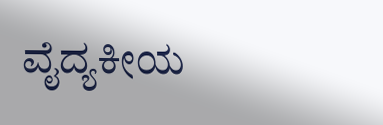ವೈದ್ಯಕೀಯ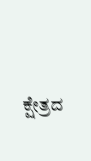ಕ್ಷೇತ್ರದ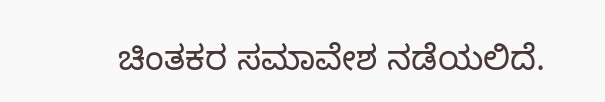ಚಿಂತಕರ ಸಮಾವೇಶ ನಡೆಯಲಿದೆ.